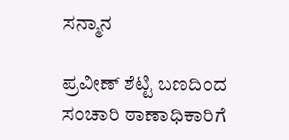ಸನ್ಮಾನ

ಪ್ರವೀಣ್ ಶೆಟ್ಟಿ ಬಣದಿಂದ ಸಂಚಾರಿ ಠಾಣಾಧಿಕಾರಿಗೆ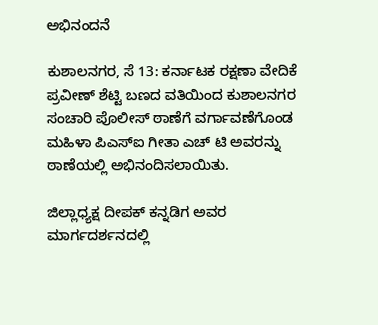ಅಭಿನಂದನೆ

ಕುಶಾಲನಗರ, ಸೆ 13: ಕರ್ನಾಟಕ ರಕ್ಷಣಾ ವೇದಿಕೆ ಪ್ರವೀಣ್ ಶೆಟ್ಟಿ ಬಣದ ವತಿಯಿಂದ ಕುಶಾಲನಗರ ಸಂಚಾರಿ ಪೊಲೀಸ್ ಠಾಣೆಗೆ ವರ್ಗಾವಣೆಗೊಂಡ ಮಹಿಳಾ ಪಿಎಸ್ಐ ಗೀತಾ ಎಚ್ ಟಿ ಅವರನ್ನು ಠಾಣೆಯಲ್ಲಿ ಅಭಿನಂದಿಸಲಾಯಿತು.

ಜಿಲ್ಲಾಧ್ಯಕ್ಷ ದೀಪಕ್ ಕನ್ನಡಿಗ ಅವರ ಮಾರ್ಗದರ್ಶನದಲ್ಲಿ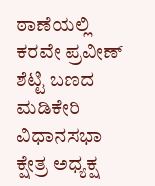ಠಾಣೆಯಲ್ಲಿ ಕರವೇ ಪ್ರವೀಣ್ ಶೆಟ್ಟಿ ಬಣದ ಮಡಿಕೇರಿ ವಿಧಾನಸಭಾ ಕ್ಷೇತ್ರ ಅಧ್ಯಕ್ಷ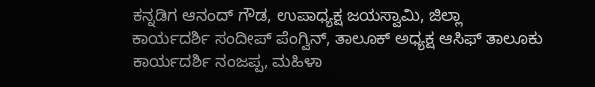ಕನ್ನಡಿಗ ಆನಂದ್ ಗೌಡ, ಉಪಾಧ್ಯಕ್ಷ ಜಯಸ್ವಾಮಿ, ಜಿಲ್ಲಾ ಕಾರ್ಯದರ್ಶಿ ಸಂದೀಪ್ ಪೆಂಗ್ವಿನ್, ತಾಲೂಕ್ ಅಧ್ಯಕ್ಷ ಆಸಿಫ್ ತಾಲೂಕು ಕಾರ್ಯದರ್ಶಿ ನಂಜಪ್ಪ, ಮಹಿಳಾ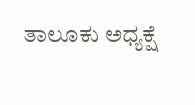ತಾಲೂಕು ಅಧ್ಯಕ್ಷೆ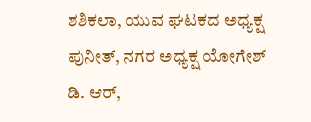ಶಶಿಕಲಾ, ಯುವ ಘಟಕದ ಅಧ್ಯಕ್ಷ ಪುನೀತ್, ನಗರ ಅಧ್ಯಕ್ಷ ಯೋಗೇಶ್ ಡಿ. ಆರ್,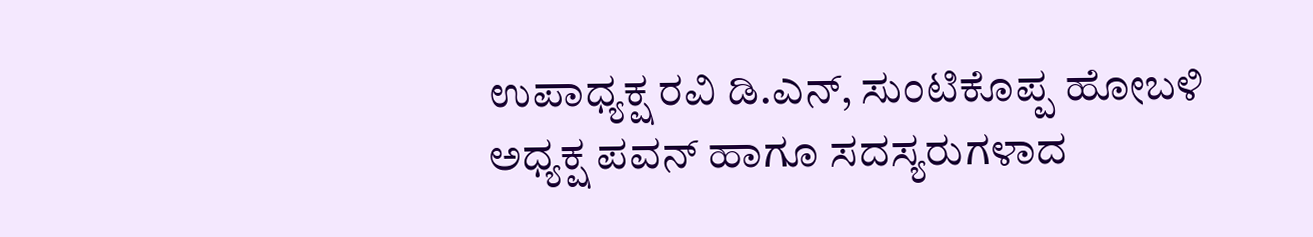ಉಪಾಧ್ಯಕ್ಷ ರವಿ ಡಿ.ಎನ್, ಸುಂಟಿಕೊಪ್ಪ ಹೋಬಳಿ ಅಧ್ಯಕ್ಷ ಪವನ್ ಹಾಗೂ ಸದಸ್ಯರುಗಳಾದ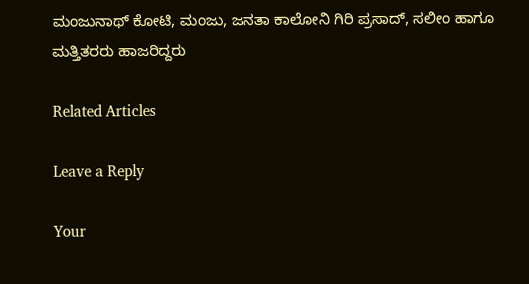ಮಂಜುನಾಥ್ ಕೋಟಿ, ಮಂಜು, ಜನತಾ ಕಾಲೋನಿ ಗಿರಿ ಪ್ರಸಾದ್, ಸಲೀಂ ಹಾಗೂ ಮತ್ತಿತರರು ಹಾಜರಿದ್ದರು

Related Articles

Leave a Reply

Your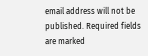email address will not be published. Required fields are marked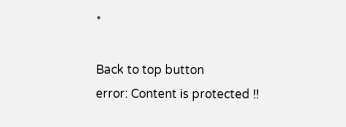*

Back to top button
error: Content is protected !!